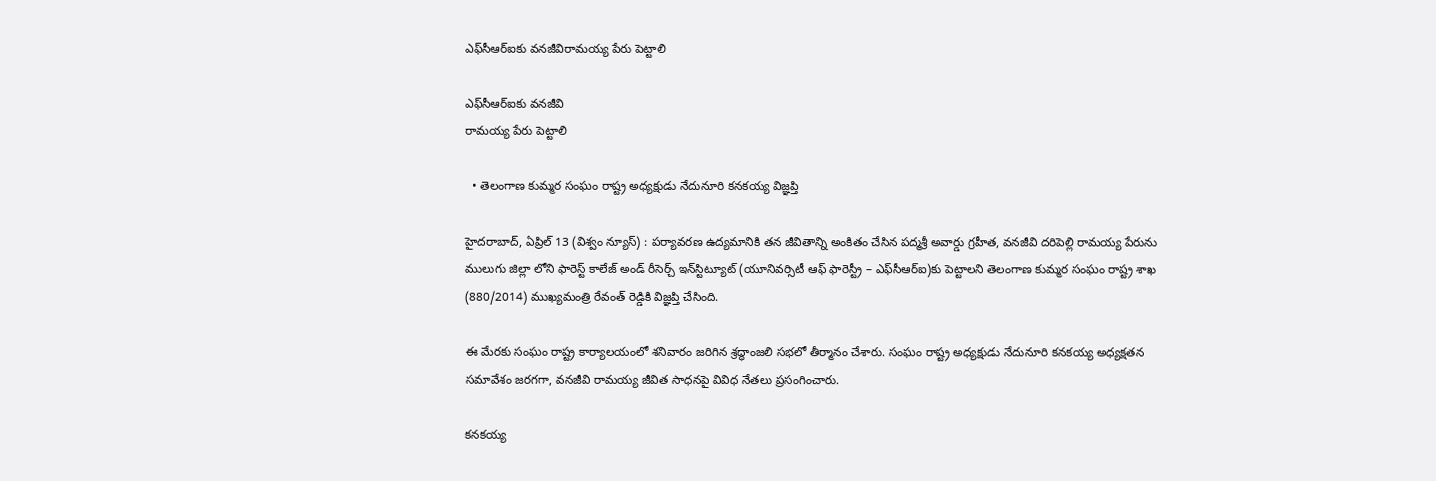ఎఫ్‌సీఆర్‌ఐకు వనజీవిరామయ్య పేరు పెట్టాలి

ఎఫ్‌సీఆర్‌ఐకు వనజీవి
రామయ్య పేరు పెట్టాలి

  • తెలంగాణ కుమ్మర సంఘం రాష్ట్ర అధ్యక్షుడు నేదునూరి కనకయ్య విజ్ఞప్తి

హైదరాబాద్‌, ఏప్రిల్ 13 (విశ్వం న్యూస్) : పర్యావరణ ఉద్యమానికి తన జీవితాన్ని అంకితం చేసిన పద్మశ్రీ అవార్డు గ్రహీత, వనజీవి దరిపెల్లి రామయ్య పేరును ములుగు జిల్లా లోని ఫారెస్ట్ కాలేజ్ అండ్ రీసెర్చ్ ఇన్‌స్టిట్యూట్ (యూనివర్సిటీ ఆఫ్ ఫారెస్ట్రీ – ఎఫ్‌సీఆర్‌ఐ)కు పెట్టాలని తెలంగాణ కుమ్మర సంఘం రాష్ట్ర శాఖ (880/2014) ముఖ్యమంత్రి రేవంత్ రెడ్డికి విజ్ఞప్తి చేసింది.

ఈ మేరకు సంఘం రాష్ట్ర కార్యాలయంలో శనివారం జరిగిన శ్రద్ధాంజలి సభలో తీర్మానం చేశారు. సంఘం రాష్ట్ర అధ్యక్షుడు నేదునూరి కనకయ్య అధ్యక్షతన సమావేశం జరగగా, వనజీవి రామయ్య జీవిత సాధనపై వివిధ నేతలు ప్రసంగించారు.

కనకయ్య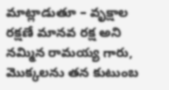మాట్లాడుతూ – వృక్షాల రక్షణే మానవ రక్ష అని నమ్మిన రామయ్య గారు, మొక్కలను తన కుటుంబ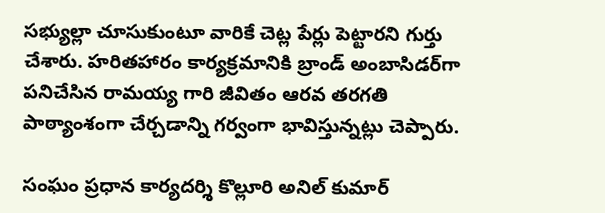సభ్యుల్లా చూసుకుంటూ వారికే చెట్ల పేర్లు పెట్టారని గుర్తు చేశారు. హరితహారం కార్యక్రమానికి బ్రాండ్ అంబాసిడర్‌గా పనిచేసిన రామయ్య గారి జీవితం ఆరవ తరగతి పాఠ్యాంశంగా చేర్చడాన్ని గర్వంగా భావిస్తున్నట్లు చెప్పారు.

సంఘం ప్రధాన కార్యదర్శి కొల్లూరి అనిల్ కుమార్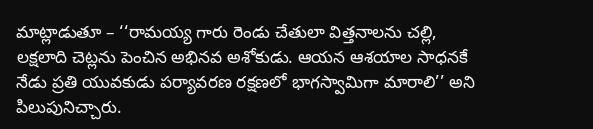మాట్లాడుతూ – ‘‘రామయ్య గారు రెండు చేతులా విత్తనాలను చల్లి, లక్షలాది చెట్లను పెంచిన అభినవ అశోకుడు. ఆయన ఆశయాల సాధనకే నేడు ప్రతి యువకుడు పర్యావరణ రక్షణలో భాగస్వామిగా మారాలి’’ అని పిలుపునిచ్చారు.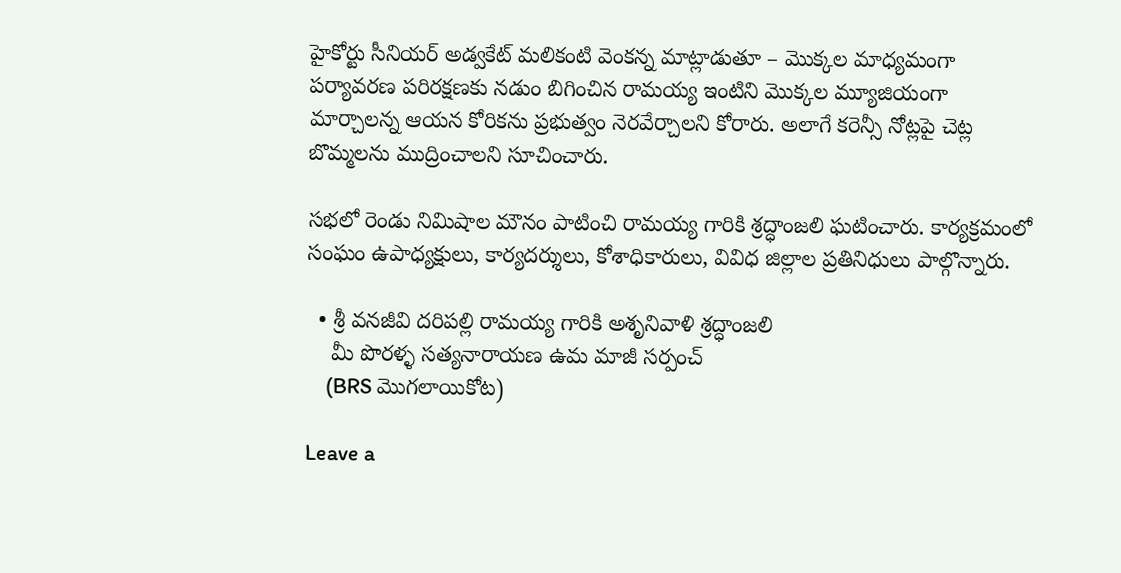హైకోర్టు సీనియర్ అడ్వకేట్ మలికంటి వెంకన్న మాట్లాడుతూ – మొక్కల మాధ్యమంగా పర్యావరణ పరిరక్షణకు నడుం బిగించిన రామయ్య ఇంటిని మొక్కల మ్యూజియంగా మార్చాలన్న ఆయన కోరికను ప్రభుత్వం నెరవేర్చాలని కోరారు. అలాగే కరెన్సీ నోట్లపై చెట్ల బొమ్మలను ముద్రించాలని సూచించారు.

సభలో రెండు నిమిషాల మౌనం పాటించి రామయ్య గారికి శ్రద్ధాంజలి ఘటించారు. కార్యక్రమంలో సంఘం ఉపాధ్యక్షులు, కార్యదర్శులు, కోశాధికారులు, వివిధ జిల్లాల ప్రతినిధులు పాల్గొన్నారు.

  • శ్రీ వనజీవి దరిపల్లి రామయ్య గారికి అశృనివాళి శ్రద్ధాంజలి
    మీ పొరళ్ళ సత్యనారాయణ ఉమ మాజీ సర్పంచ్
    (BRS మొగలాయికోట)

Leave a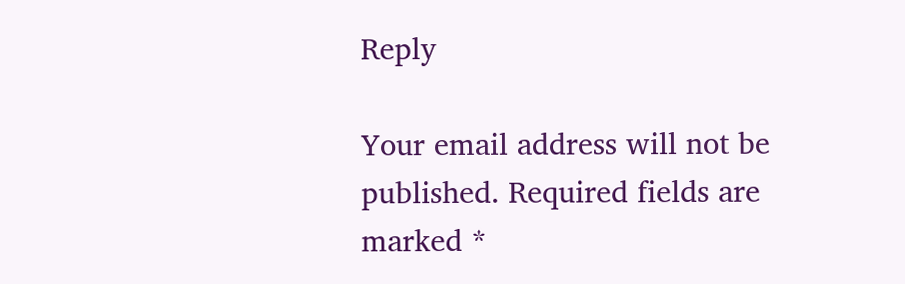Reply

Your email address will not be published. Required fields are marked *